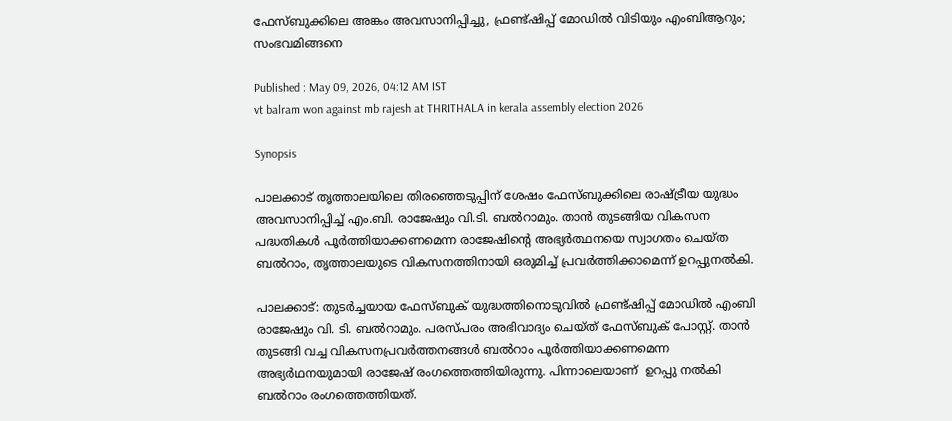ഫേസ്ബുക്കിലെ അങ്കം അവസാനിപ്പിച്ചു, ഫ്രണ്ട്ഷിപ്പ് മോഡിൽ വിടിയും എംബിആറും‌; സംഭവമിങ്ങനെ

Published : May 09, 2026, 04:12 AM IST
vt balram won against mb rajesh at THRITHALA in kerala assembly election 2026

Synopsis

പാലക്കാട് തൃത്താലയിലെ തിരഞ്ഞെടുപ്പിന് ശേഷം ഫേസ്ബുക്കിലെ രാഷ്ട്രീയ യുദ്ധം അവസാനിപ്പിച്ച് എം.ബി. രാജേഷും വി.ടി. ബൽറാമും. താൻ തുടങ്ങിയ വികസന പദ്ധതികൾ പൂർത്തിയാക്കണമെന്ന രാജേഷിന്റെ അഭ്യർത്ഥനയെ സ്വാഗതം ചെയ്ത ബൽറാം, തൃത്താലയുടെ വികസനത്തിനായി ഒരുമിച്ച് പ്രവർത്തിക്കാമെന്ന് ഉറപ്പുനൽകി.

പാലക്കാ‌ട്: തുടർച്ചയായ ഫേസ്ബുക് യുദ്ധത്തിനൊടുവിൽ ഫ്രണ്ട്ഷിപ്പ് മോഡിൽ എംബി രാജേഷും വി. ടി. ബൽറാമും. പരസ്പരം അഭിവാദ്യം ചെയ്ത് ഫേസ്ബുക് പോസ്റ്റ്. താൻ തുടങ്ങി വച്ച വികസനപ്രവർത്തനങ്ങൾ ബൽറാം പൂർത്തിയാക്കണമെന്ന അഭ്യർഥനയുമായി രാജേഷ് രംഗത്തെത്തിയിരുന്നു. പിന്നാലെയാണ്  ഉറപ്പു നൽകി ബൽറാം രംഗത്തെത്തിയത്.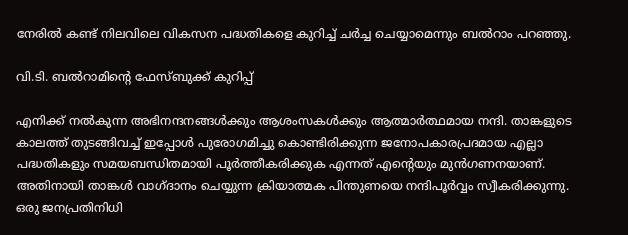നേരിൽ കണ്ട് നിലവിലെ വികസന പദ്ധതികളെ കുറിച്ച് ചർച്ച ചെയ്യാമെന്നും ബൽറാം പറഞ്ഞു.

വി.ടി. ബൽറാമിന്റെ ഫേസ്ബുക്ക് കുറിപ്പ്

എനിക്ക് നൽകുന്ന അഭിനന്ദനങ്ങൾക്കും ആശംസകൾക്കും ആത്മാർത്ഥമായ നന്ദി. താങ്കളുടെ കാലത്ത് തുടങ്ങിവച്ച് ഇപ്പോൾ പുരോഗമിച്ചു കൊണ്ടിരിക്കുന്ന ജനോപകാരപ്രദമായ എല്ലാ പദ്ധതികളും സമയബന്ധിതമായി പൂർത്തീകരിക്കുക എന്നത് എൻ്റെയും മുൻഗണനയാണ്. അതിനായി താങ്കൾ വാഗ്‌ദാനം ചെയ്യുന്ന ക്രിയാത്മക പിന്തുണയെ നന്ദിപൂർവ്വം സ്വീകരിക്കുന്നു. ഒരു ജനപ്രതിനിധി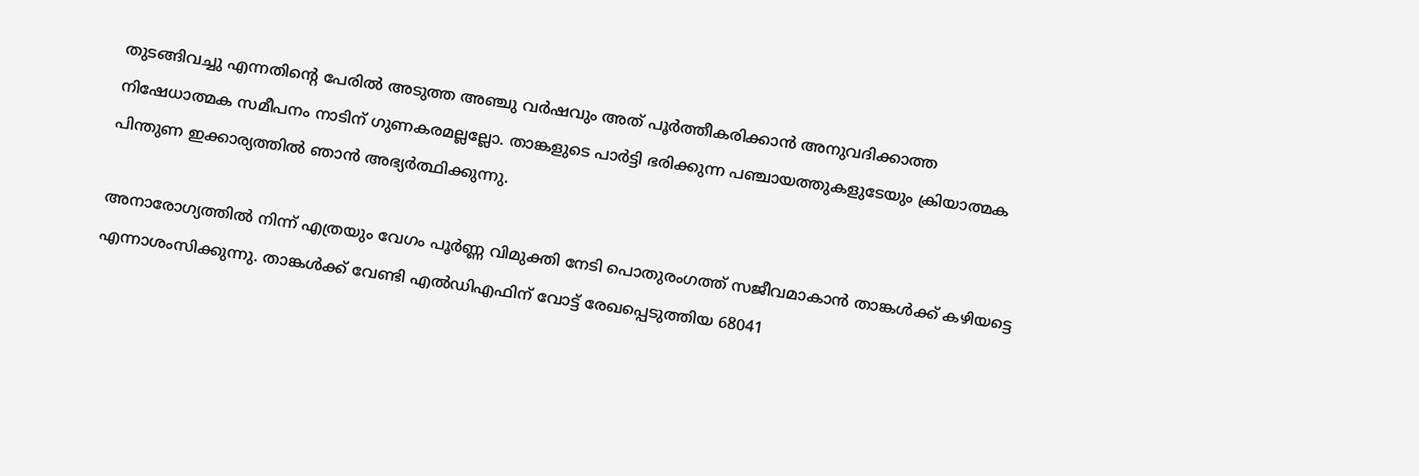തുടങ്ങിവച്ചു എന്നതിൻ്റെ പേരിൽ അടുത്ത അഞ്ചു വർഷവും അത് പൂർത്തീകരിക്കാൻ അനുവദിക്കാത്ത നിഷേധാത്മക സമീപനം നാടിന് ഗുണകരമല്ലല്ലോ. താങ്കളുടെ പാർട്ടി ഭരിക്കുന്ന പഞ്ചായത്തുകളുടേയും ക്രിയാത്മക പിന്തുണ ഇക്കാര്യത്തിൽ ഞാൻ അഭ്യർത്ഥിക്കുന്നു.

അനാരോഗ്യത്തിൽ നിന്ന് എത്രയും വേഗം പൂർണ്ണ വിമുക്തി നേടി പൊതുരംഗത്ത് സജീവമാകാൻ താങ്കൾക്ക് കഴിയട്ടെ എന്നാശംസിക്കുന്നു. താങ്കൾക്ക് വേണ്ടി എൽഡിഎഫിന് വോട്ട് രേഖപ്പെടുത്തിയ 68041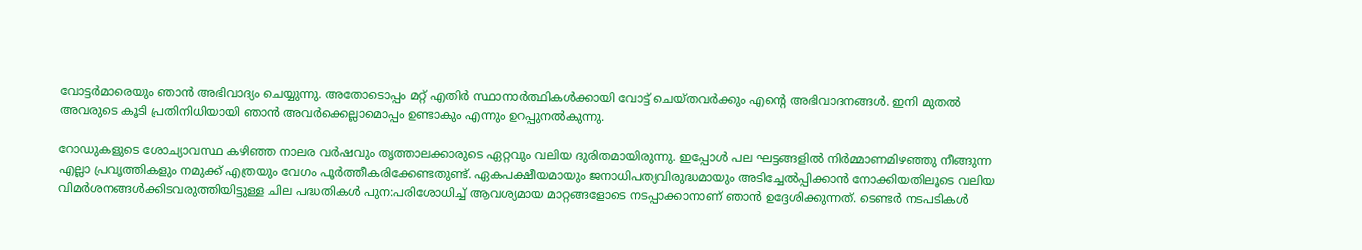വോട്ടർമാരെയും ഞാൻ അഭിവാദ്യം ചെയ്യുന്നു. അതോടൊപ്പം മറ്റ് എതിർ സ്ഥാനാർത്ഥികൾക്കായി വോട്ട് ചെയ്തവർക്കും എൻ്റെ അഭിവാദനങ്ങൾ. ഇനി മുതൽ അവരുടെ കൂടി പ്രതിനിധിയായി ഞാൻ അവർക്കെല്ലാമൊപ്പം ഉണ്ടാകും എന്നും ഉറപ്പുനൽകുന്നു.

റോഡുകളുടെ ശോച്യാവസ്ഥ കഴിഞ്ഞ നാലര വർഷവും തൃത്താലക്കാരുടെ ഏറ്റവും വലിയ ദുരിതമായിരുന്നു. ഇപ്പോൾ പല ഘട്ടങ്ങളിൽ നിർമ്മാണമിഴഞ്ഞു നീങ്ങുന്ന എല്ലാ പ്രവൃത്തികളും നമുക്ക് എത്രയും വേഗം പൂർത്തീകരിക്കേണ്ടതുണ്ട്. ഏകപക്ഷീയമായും ജനാധിപത്യവിരുദ്ധമായും അടിച്ചേൽപ്പിക്കാൻ നോക്കിയതിലൂടെ വലിയ വിമർശനങ്ങൾക്കിടവരുത്തിയിട്ടുള്ള ചില പദ്ധതികൾ പുന:പരിശോധിച്ച് ആവശ്യമായ മാറ്റങ്ങളോടെ നടപ്പാക്കാനാണ് ഞാൻ ഉദ്ദേശിക്കുന്നത്. ടെണ്ടർ നടപടികൾ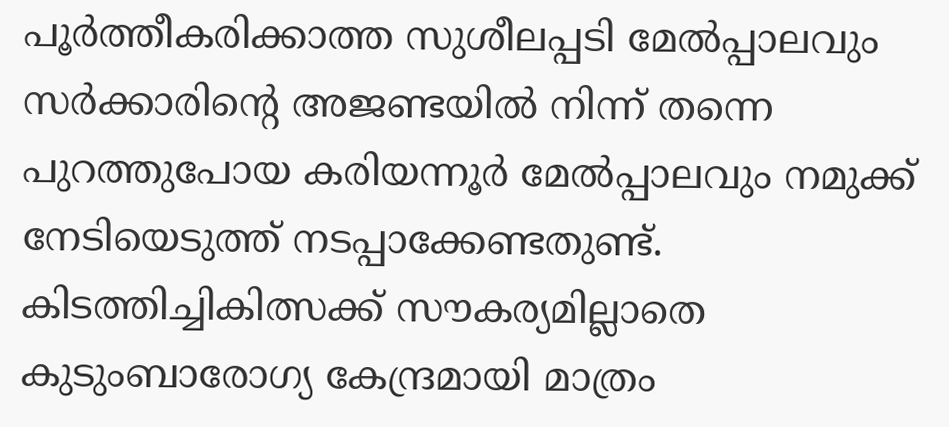പൂർത്തീകരിക്കാത്ത സുശീലപ്പടി മേൽപ്പാലവും സർക്കാരിൻ്റെ അജണ്ടയിൽ നിന്ന് തന്നെ പുറത്തുപോയ കരിയന്നൂർ മേൽപ്പാലവും നമുക്ക് നേടിയെടുത്ത് നടപ്പാക്കേണ്ടതുണ്ട്. കിടത്തിച്ചികിത്സക്ക് സൗകര്യമില്ലാതെ കുടുംബാരോഗ്യ കേന്ദ്രമായി മാത്രം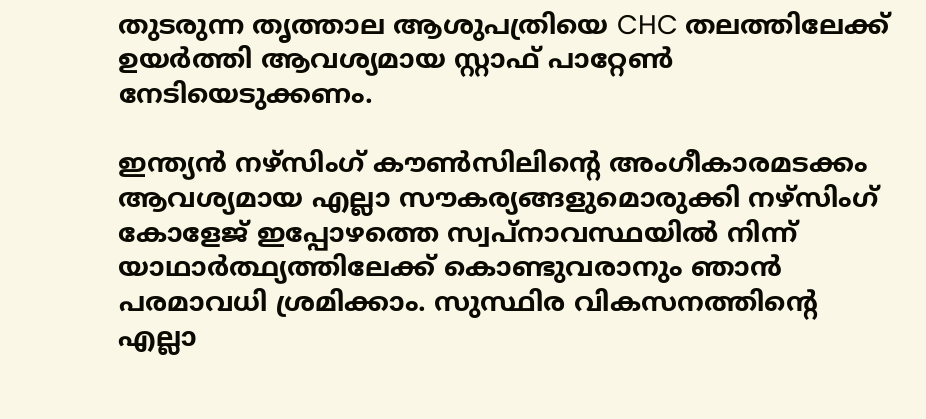തുടരുന്ന തൃത്താല ആശുപത്രിയെ CHC തലത്തിലേക്ക് ഉയർത്തി ആവശ്യമായ സ്റ്റാഫ് പാറ്റേൺ നേടിയെടുക്കണം.

ഇന്ത്യൻ നഴ്‌സിംഗ് കൗൺസിലിൻ്റെ അംഗീകാരമടക്കം ആവശ്യമായ എല്ലാ സൗകര്യങ്ങളുമൊരുക്കി നഴ്‌സിംഗ് കോളേജ് ഇപ്പോഴത്തെ സ്വപ്നാവസ്ഥയിൽ നിന്ന് യാഥാർത്ഥ്യത്തിലേക്ക് കൊണ്ടുവരാനും ഞാൻ പരമാവധി ശ്രമിക്കാം. സുസ്ഥിര വികസനത്തിൻ്റെ എല്ലാ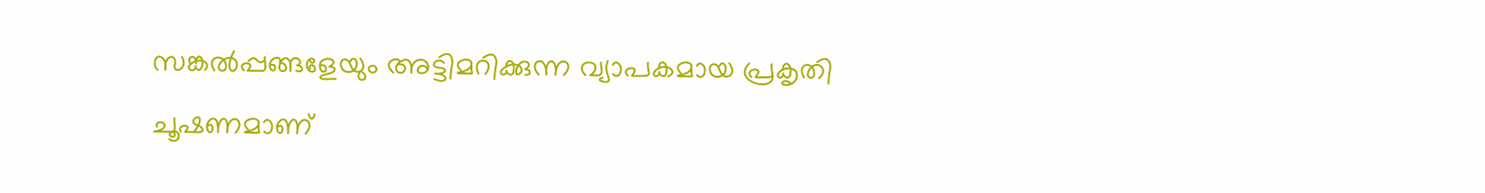സങ്കൽപ്പങ്ങളേയും അട്ടിമറിക്കുന്ന വ്യാപകമായ പ്രകൃതി ചൂഷണമാണ്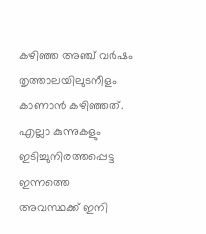കഴിഞ്ഞ അഞ്ച് വർഷം തൃത്താലയിലുടനീളം കാണാൻ കഴിഞ്ഞത്. എല്ലാ കുന്നുകളും ഇടിച്ചുനിരത്തപ്പെട്ട ഇന്നത്തെ അവസ്ഥക്ക് ഇനി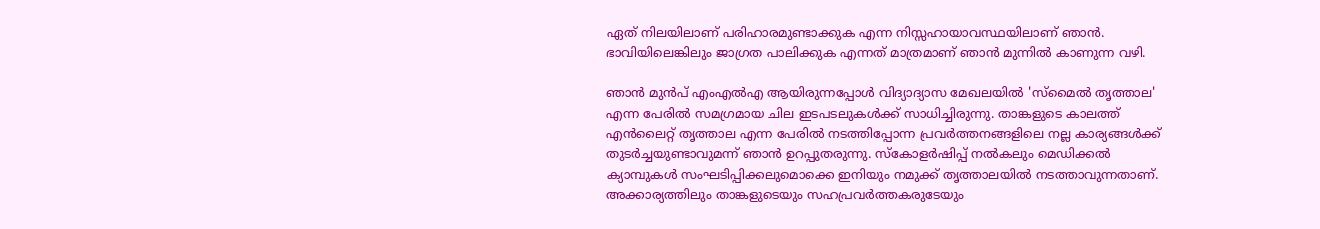ഏത് നിലയിലാണ് പരിഹാരമുണ്ടാക്കുക എന്ന നിസ്സഹായാവസ്ഥയിലാണ് ഞാൻ. ഭാവിയിലെങ്കിലും ജാഗ്രത പാലിക്കുക എന്നത് മാത്രമാണ് ഞാൻ മുന്നിൽ കാണുന്ന വഴി.

ഞാൻ മുൻപ് എംഎൽഎ ആയിരുന്നപ്പോൾ വിദ്യാദ്യാസ മേഖലയിൽ 'സ്മൈൽ തൃത്താല' എന്ന പേരിൽ സമഗ്രമായ ചില ഇടപടലുകൾക്ക് സാധിച്ചിരുന്നു. താങ്കളുടെ കാലത്ത് എൻലൈറ്റ് തൃത്താല എന്ന പേരിൽ നടത്തിപ്പോന്ന പ്രവർത്തനങ്ങളിലെ നല്ല കാര്യങ്ങൾക്ക് തുടർച്ചയുണ്ടാവുമന്ന് ഞാൻ ഉറപ്പുതരുന്നു. സ്‌കോളർഷിപ്പ് നൽകലും മെഡിക്കൽ ക്യാമ്പുകൾ സംഘടിപ്പിക്കലുമൊക്കെ ഇനിയും നമുക്ക് തൃത്താലയിൽ നടത്താവുന്നതാണ്. അക്കാര്യത്തിലും താങ്കളുടെയും സഹപ്രവർത്തകരുടേയും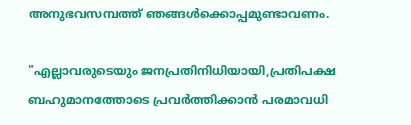അനുഭവസമ്പത്ത് ഞങ്ങൾക്കൊപ്പമുണ്ടാവണം.

"എല്ലാവരുടെയും ജനപ്രതിനിധിയായി,പ്രതിപക്ഷ ബഹുമാനത്തോടെ പ്രവർത്തിക്കാൻ പരമാവധി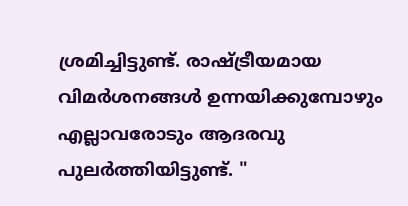ശ്രമിച്ചിട്ടുണ്ട്. രാഷ്ട്രീയമായ വിമർശനങ്ങൾ ഉന്നയിക്കുമ്പോഴും എല്ലാവരോടും ആദരവു പുലർത്തിയിട്ടുണ്ട്. "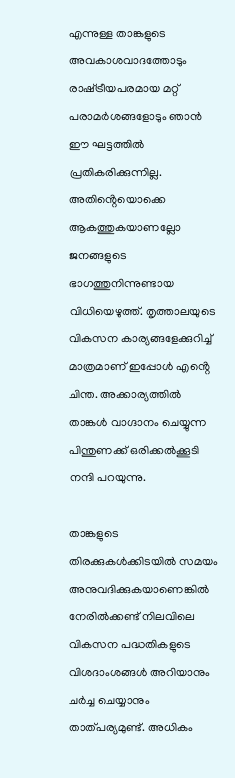എന്നുള്ള താങ്കളുടെ അവകാശവാദത്തോടും രാഷ്‌ട്രീയപരമായ മറ്റ് പരാമർശങ്ങളോടും ഞാൻ ഈ ഘട്ടത്തിൽ പ്രതികരിക്കുന്നില്ല. അതിൻ്റെയൊക്കെ ആകത്തുകയാണല്ലോ ജനങ്ങളുടെ ഭാഗത്തുനിന്നുണ്ടായ വിധിയെഴുത്ത്. തൃത്താലയുടെ വികസന കാര്യങ്ങളേക്കുറിച്ച് മാത്രമാണ് ഇപ്പോൾ എൻ്റെ ചിന്ത. അക്കാര്യത്തിൽ താങ്കൾ വാഗ്ദാനം ചെയ്യുന്ന പിന്തുണക്ക് ഒരിക്കൽക്കൂടി നന്ദി പറയുന്നു.

താങ്കളുടെ തിരക്കുകൾക്കിടയിൽ സമയം അനുവദിക്കുകയാണെങ്കിൽ നേരിൽക്കണ്ട് നിലവിലെ വികസന പദ്ധതികളുടെ വിശദാംശങ്ങൾ അറിയാനും ചർച്ച ചെയ്യാനും താത്പര്യമുണ്ട്. അധികം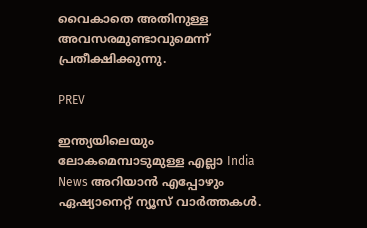വൈകാതെ അതിനുള്ള അവസരമുണ്ടാവുമെന്ന് പ്രതീക്ഷിക്കുന്നു.

PREV

ഇന്ത്യയിലെയും ലോകമെമ്പാടുമുള്ള എല്ലാ India News അറിയാൻ എപ്പോഴും ഏഷ്യാനെറ്റ് ന്യൂസ് വാർത്തകൾ.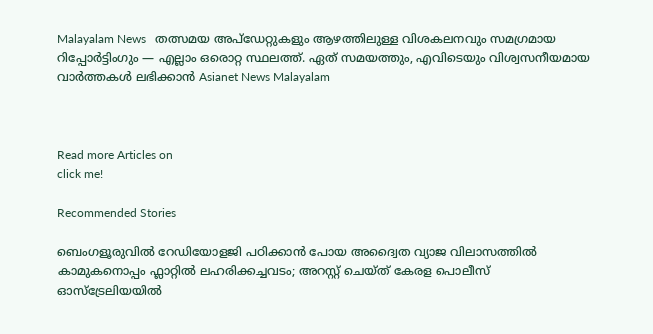Malayalam News   തത്സമയ അപ്‌ഡേറ്റുകളും ആഴത്തിലുള്ള വിശകലനവും സമഗ്രമായ റിപ്പോർട്ടിംഗും — എല്ലാം ഒരൊറ്റ സ്ഥലത്ത്. ഏത് സമയത്തും, എവിടെയും വിശ്വസനീയമായ വാർത്തകൾ ലഭിക്കാൻ Asianet News Malayalam



Read more Articles on
click me!

Recommended Stories

ബെംഗളൂരുവിൽ റേഡിയോളജി പഠിക്കാൻ പോയ അദ്വൈത വ്യാജ വിലാസത്തിൽ കാമുകനൊപ്പം ഫ്ലാറ്റിൽ ലഹരിക്കച്ചവടം; അറസ്റ്റ് ചെയ്ത് കേരള പൊലീസ്
ഓസ്ട്രേലിയയിൽ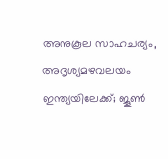അനുകൂല സാഹചര്യം, അദൃശ്യമഴവലയം ഇന്ത്യയിലേക്ക്; ജൂൺ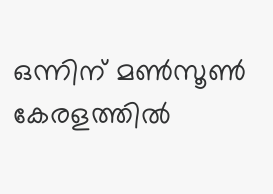ഒന്നിന് മൺസൂൺ കേരളത്തിൽ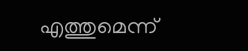എത്തുമെന്ന്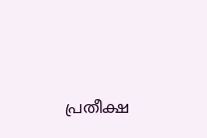പ്രതീക്ഷ